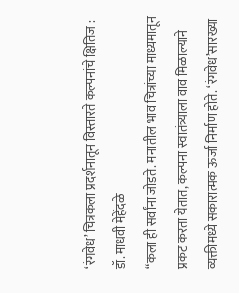‘रंगवेध’ चित्रकला प्रदर्शनातून विस्तारते कल्पनांचे क्षितिज : डॉ. माधवी मेहेंदळे
“कला ही सर्वांना जोडते. मनातील भाव चित्रांच्या माध्यमातून प्रकट करता येतात, कल्पना स्वातंत्र्याला वाव मिळाल्याने व्यक्तीमध्ये सकारात्मक ऊर्जा निर्माण होते. ‘रंगवेध’सारख्या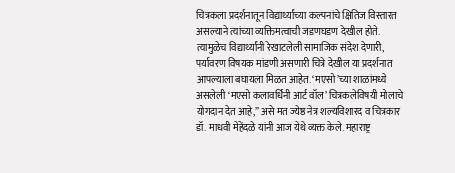चित्रकला प्रदर्शनातून विद्यार्थ्यांच्या कल्पनांचे क्षितिज विस्तारत असल्याने त्यांच्या व्यक्तिमत्वाची जडणघडण देखील होते. त्यामुळेच विद्यार्थ्यांनी रेखाटलेली सामाजिक संदेश देणारी, पर्यावरण विषयक मांडणी असणारी चित्रे देखील या प्रदर्शनात आपल्याला बघायला मिळत आहेत. ‘मएसो’च्या शाळांमध्ये असलेली ‘मएसो कलावर्धिनी आर्ट वॉल’ चित्रकलेविषयी मोलाचे योगदान देत आहे,” असे मत ज्येष्ठ नेत्र शल्यविशारद व चित्रकार डॉ. माधवी मेहेंदळे यांनी आज येथे व्यक्त केले. महाराष्ट्र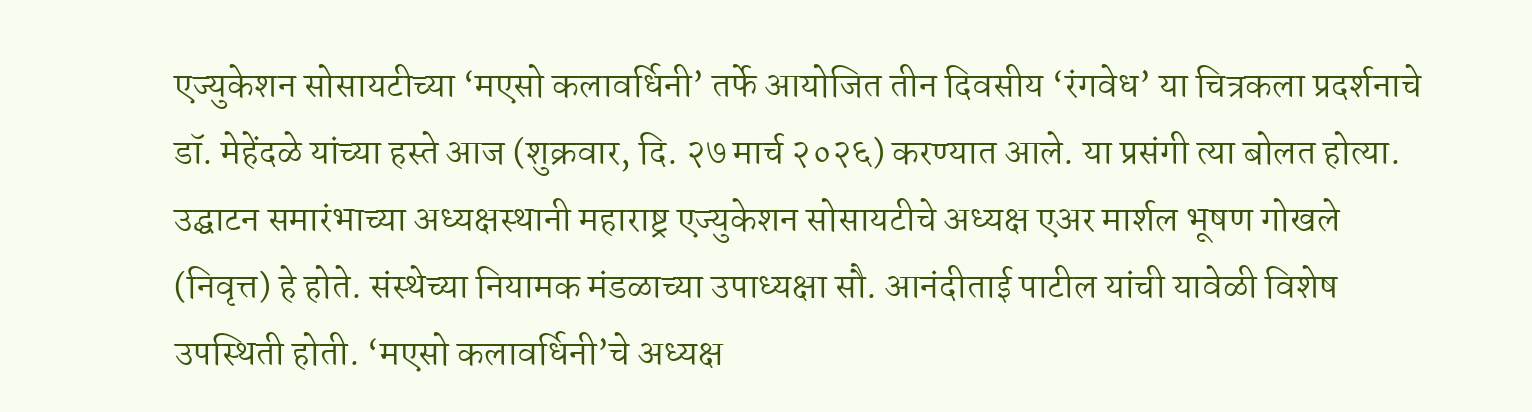एज्युकेशन सोसायटीच्या ‘मएसो कलावर्धिनी’ तर्फे आयोजित तीन दिवसीय ‘रंगवेध’ या चित्रकला प्रदर्शनाचे डॉ. मेहेंदळे यांच्या हस्ते आज (शुक्रवार, दि. २७ मार्च २०२६) करण्यात आले. या प्रसंगी त्या बोलत होत्या.
उद्घाटन समारंभाच्या अध्यक्षस्थानी महाराष्ट्र एज्युकेशन सोसायटीचे अध्यक्ष एअर मार्शल भूषण गोखले (निवृत्त) हे होते. संस्थेच्या नियामक मंडळाच्या उपाध्यक्षा सौ. आनंदीताई पाटील यांची यावेळी विशेष उपस्थिती होती. ‘मएसो कलावर्धिनी’चे अध्यक्ष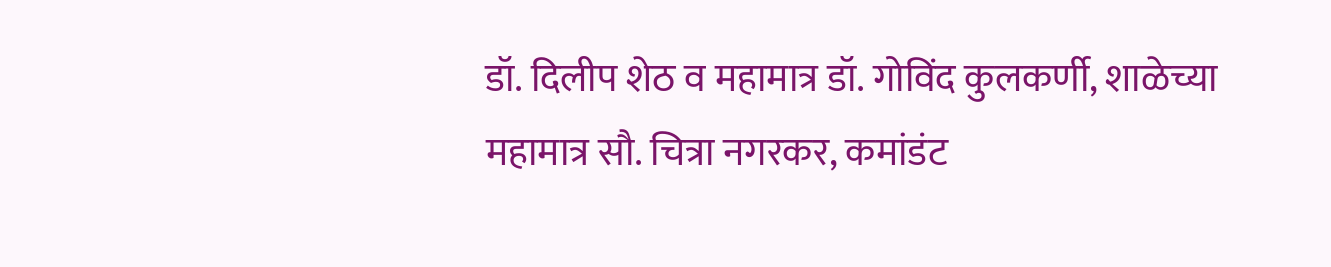डॉ. दिलीप शेठ व महामात्र डॉ. गोविंद कुलकर्णी, शाळेच्या महामात्र सौ. चित्रा नगरकर, कमांडंट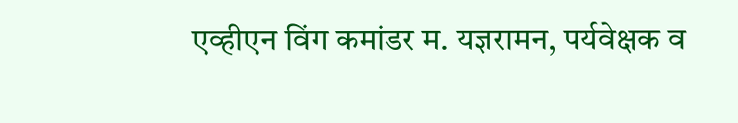एव्हीएन विंग कमांडर म. यज्ञरामन, पर्यवेक्षक व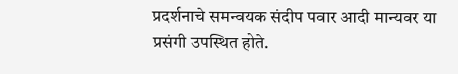प्रदर्शनाचे समन्वयक संदीप पवार आदी मान्यवर या प्रसंगी उपस्थित होते.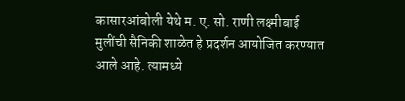कासारआंबोली येथे म. ए. सो. राणी लक्ष्मीबाई मुलींची सैनिकी शाळेत हे प्रदर्शन आयोजित करण्यात आले आहे. त्यामध्ये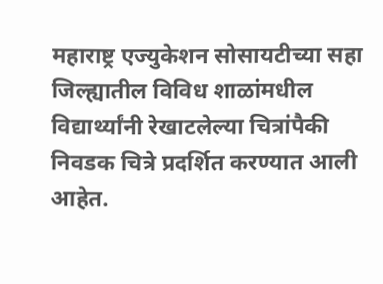महाराष्ट्र एज्युकेशन सोसायटीच्या सहा जिल्ह्यातील विविध शाळांमधील विद्यार्थ्यांनी रेखाटलेल्या चित्रांपैकी निवडक चित्रे प्रदर्शित करण्यात आली आहेत.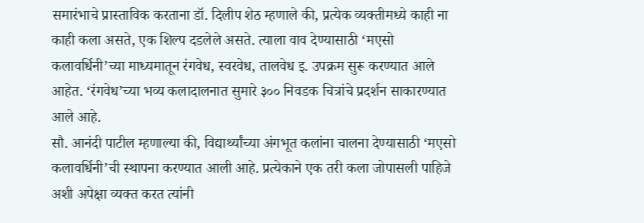समारंभाचे प्रास्ताविक करताना डॉ. दिलीप शेठ म्हणाले की, प्रत्येक व्यक्तीमध्ये काही ना काही कला असते, एक शिल्प दडलेले असते. त्याला वाव देण्यासाठी ‘मएसो कलावर्धिनी’च्या माध्यमातून रंगवेध, स्वरवेध, तालवेध इ. उपक्रम सुरू करण्यात आले आहेत. ‘रंगवेध’च्या भव्य कलादालनात सुमारे ३०० निवडक चित्रांचे प्रदर्शन साकारण्यात आले आहे.
सौ. आनंदी पाटील म्हणाल्या की, विद्यार्थ्यांच्या अंगभूत कलांना चालना देण्यासाठी ‘मएसो कलावर्धिनी’ची स्थापना करण्यात आली आहे. प्रत्येकाने एक तरी कला जोपासली पाहिजे अशी अपेक्षा व्यक्त करत त्यांनी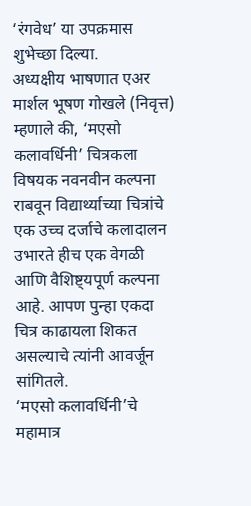‘रंगवेध’ या उपक्रमास शुभेच्छा दिल्या.
अध्यक्षीय भाषणात एअर मार्शल भूषण गोखले (निवृत्त) म्हणाले की, ‘मएसो कलावर्धिनी’ चित्रकला विषयक नवनवीन कल्पना राबवून विद्यार्थ्याच्या चित्रांचे एक उच्च दर्जाचे कलादालन उभारते हीच एक वेगळी आणि वैशिष्ट्यपूर्ण कल्पना आहे. आपण पुन्हा एकदा चित्र काढायला शिकत असल्याचे त्यांनी आवर्जून सांगितले.
‘मएसो कलावर्धिनी’चे महामात्र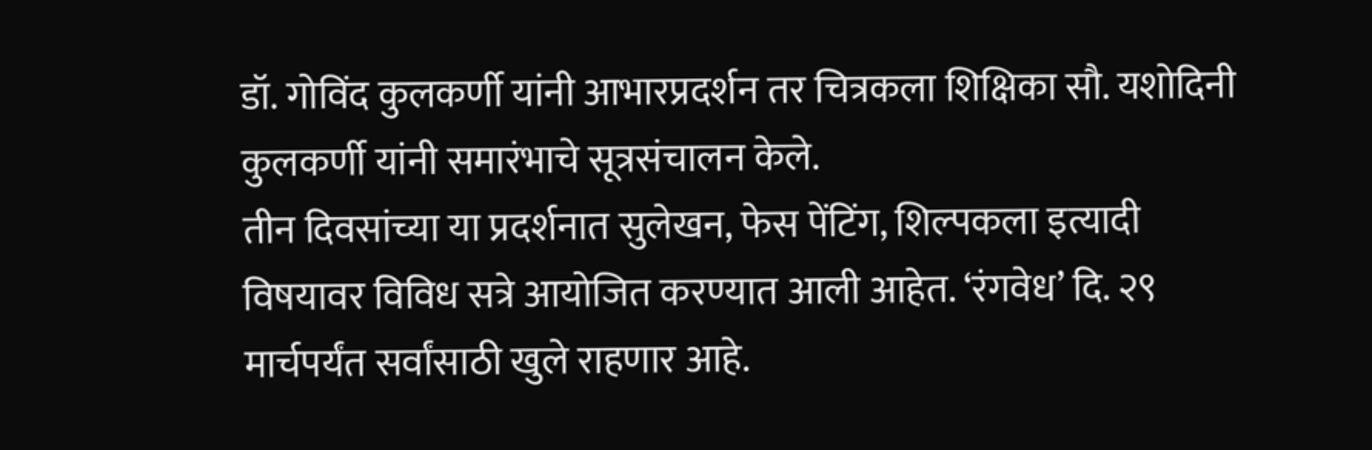डॉ. गोविंद कुलकर्णी यांनी आभारप्रदर्शन तर चित्रकला शिक्षिका सौ. यशोदिनी कुलकर्णी यांनी समारंभाचे सूत्रसंचालन केले.
तीन दिवसांच्या या प्रदर्शनात सुलेखन, फेस पेंटिंग, शिल्पकला इत्यादी विषयावर विविध सत्रे आयोजित करण्यात आली आहेत. ‘रंगवेध’ दि. २९ मार्चपर्यंत सर्वांसाठी खुले राहणार आहे.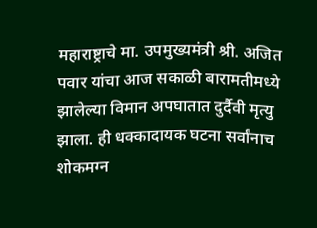महाराष्ट्राचे मा. उपमुख्यमंत्री श्री. अजित पवार यांचा आज सकाळी बारामतीमध्ये झालेल्या विमान अपघातात दुर्दैवी मृत्यु झाला. ही धक्कादायक घटना सर्वांनाच शोकमग्न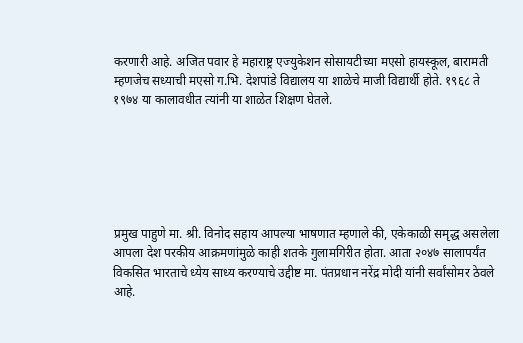करणारी आहे. अजित पवार हे महाराष्ट्र एज्युकेशन सोसायटीच्या मएसो हायस्कूल, बारामती म्हणजेच सध्याची मएसो ग.भि. देशपांडे विद्यालय या शाळेचे माजी विद्यार्थी होते. १९६८ ते १९७४ या कालावधीत त्यांनी या शाळेत शिक्षण घेतले.






प्रमुख पाहुणे मा. श्री. विनोद सहाय आपल्या भाषणात म्हणाले की, एकेकाळी समृद्ध असलेला आपला देश परकीय आक्रमणांमुळे काही शतके गुलामगिरीत होता. आता २०४७ सालापर्यंत विकसित भारताचे ध्येय साध्य करण्याचे उद्दीष्ट मा. पंतप्रधान नरेंद्र मोदी यांनी सर्वांसोमर ठेवले आहे.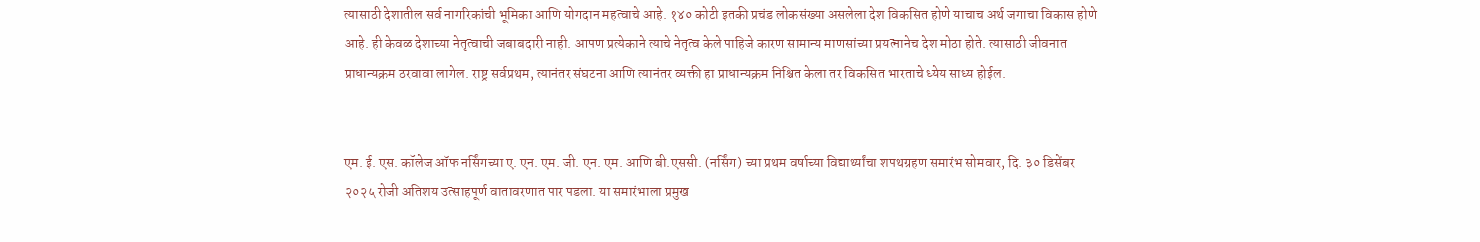त्यासाठी देशातील सर्व नागरिकांची भूमिका आणि योगदान महत्वाचे आहे. १४० कोटी इतकी प्रचंड लोकसंख्या असलेला देश विकसित होणे याचाच अर्थ जगाचा विकास होणे आहे. ही केवळ देशाच्या नेतृत्वाची जबाबदारी नाही. आपण प्रत्येकाने त्याचे नेतृत्व केले पाहिजे कारण सामान्य माणसांच्या प्रयत्नानेच देश मोठा होते. त्यासाठी जीवनात प्राधान्यक्रम ठरवावा लागेल. राष्ट्र सर्वप्रथम, त्यानंतर संघटना आणि त्यानंतर व्यक्ती हा प्राधान्यक्रम निश्चित केला तर विकसित भारताचे ध्येय साध्य होईल.


एम. ई. एस. कॉलेज ऑफ नर्सिंगच्या ए. एन. एम. जी. एन. एम. आणि बी.एससी. (नर्सिंग) च्या प्रथम वर्षाच्या विद्यार्थ्यांचा शपथग्रहण समारंभ सोमवार, दि. ३० डिसेंबर २०२५ रोजी अतिशय उत्साहपूर्ण वातावरणात पार पडला. या समारंभाला प्रमुख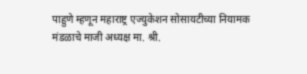पाहुणे म्हणून महाराष्ट्र एज्युकेशन सोसायटीच्या नियामक मंडळाचे माजी अध्यक्ष मा. श्री.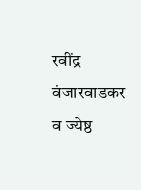रवींद्र वंजारवाडकर व ज्येष्ठ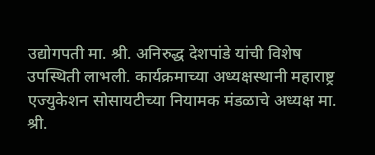उद्योगपती मा. श्री. अनिरुद्ध देशपांडे यांची विशेष उपस्थिती लाभली. कार्यक्रमाच्या अध्यक्षस्थानी महाराष्ट्र एज्युकेशन सोसायटीच्या नियामक मंडळाचे अध्यक्ष मा. श्री.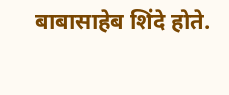बाबासाहेब शिंदे होते.